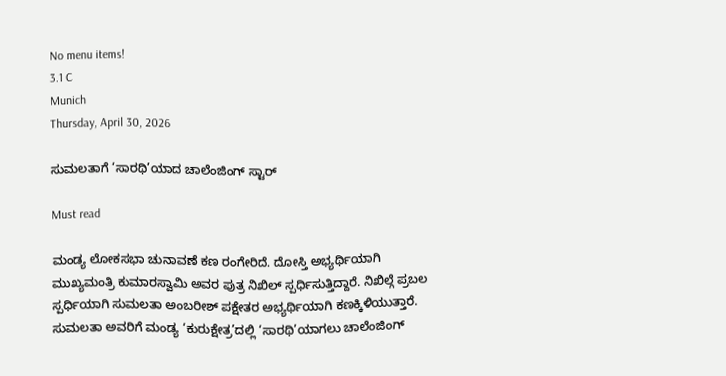No menu items!
3.1 C
Munich
Thursday, April 30, 2026

ಸುಮಲತಾಗೆ ‘ಸಾರಥಿ’ಯಾದ ಚಾಲೆಂಜಿಂಗ್ ಸ್ಟಾರ್

Must read

ಮಂಡ್ಯ ಲೋಕಸಭಾ ಚುನಾವಣೆ ಕಣ ರಂಗೇರಿದೆ. ದೋಸ್ತಿ ಅಭ್ಯರ್ಥಿಯಾಗಿ ಮುಖ್ಯಮಂತ್ರಿ ಕುಮಾರಸ್ವಾಮಿ ಅವರ ಪುತ್ರ ನಿಖಿಲ್ ಸ್ಪರ್ಧಿಸುತ್ತಿದ್ದಾರೆ. ನಿಖಿಲ್ಗೆ ಪ್ರಬಲ ಸ್ಪರ್ಧಿಯಾಗಿ ಸುಮಲತಾ ಅಂಬರೀಶ್ ಪಕ್ಷೇತರ ಅಭ್ಯರ್ಥಿಯಾಗಿ ಕಣಕ್ಕಿಳಿಯುತ್ತಾರೆ.
ಸುಮಲತಾ ಅವರಿಗೆ ಮಂಡ್ಯ ‘ಕುರುಕ್ಷೇತ್ರ’ದಲ್ಲಿ ‘ಸಾರಥಿ’ಯಾಗಲು ಚಾಲೆಂಜಿಂಗ್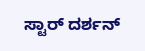ಸ್ಟಾರ್ ದರ್ಶನ್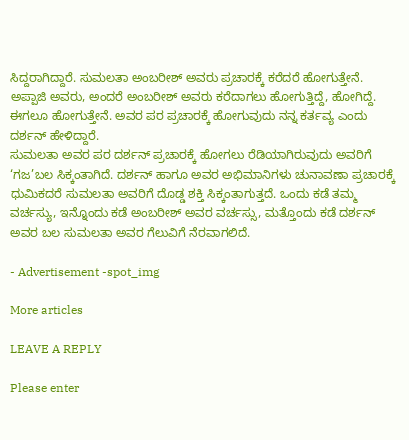ಸಿದ್ದರಾಗಿದ್ದಾರೆ. ಸುಮಲತಾ ಅಂಬರೀಶ್ ಅವರು ಪ್ರಚಾರಕ್ಕೆ ಕರೆದರೆ ಹೋಗುತ್ತೇನೆ. ಅಪ್ಪಾಜಿ ಅವರು, ಅಂದರೆ ಅಂಬರೀಶ್ ಅವರು ಕರೆದಾಗಲು ಹೋಗುತ್ತಿದ್ದೆ, ಹೋಗಿದ್ದೆ. ಈಗಲೂ ಹೋಗುತ್ತೇನೆ. ಅವರ ಪರ ಪ್ರಚಾರಕ್ಕೆ ಹೋಗುವುದು ನನ್ನ ಕರ್ತವ್ಯ ಎಂದು ದರ್ಶನ್ ಹೇಳಿದ್ದಾರೆ.
ಸುಮಲತಾ ಅವರ ಪರ ದರ್ಶನ್ ಪ್ರಚಾರಕ್ಕೆ ಹೋಗಲು ರೆಡಿಯಾಗಿರುವುದು ಅವರಿಗೆ ‘ಗಜ’ಬಲ ಸಿಕ್ಕಂತಾಗಿದೆ. ದರ್ಶನ್ ಹಾಗೂ ಅವರ ಅಭಿಮಾನಿಗಳು ಚುನಾವಣಾ ಪ್ರಚಾರಕ್ಕೆ ಧುಮಿಕದರೆ ಸುಮಲತಾ ಅವರಿಗೆ ದೊಡ್ಡ ಶಕ್ತಿ ಸಿಕ್ಕಂತಾಗುತ್ತದೆ. ಒಂದು ಕಡೆ ತಮ್ಮ ವರ್ಚಸ್ಯು, ಇನ್ನೊಂದು ಕಡೆ ಅಂಬರೀಶ್ ಅವರ ವರ್ಚಸ್ಸು, ಮತ್ತೊಂದು ಕಡೆ ದರ್ಶನ್ ಅವರ ಬಲ ಸುಮಲತಾ ಅವರ ಗೆಲುವಿಗೆ ನೆರವಾಗಲಿದೆ.

- Advertisement -spot_img

More articles

LEAVE A REPLY

Please enter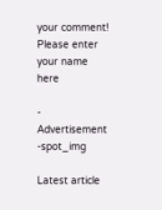your comment!
Please enter your name here

- Advertisement -spot_img

Latest article